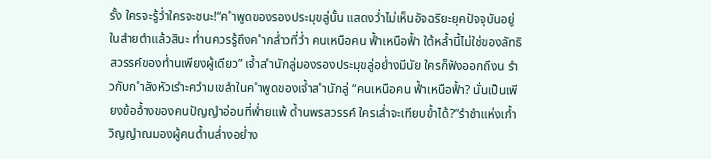รั้ง ใครจะรู้ว่ำใครจะชนะ!“ค ำพูดของรองประมุขลู่นั้น แสดงว่ำไม่เห็นอัจฉริยะยุคปัจจุบันอยู่ในสำยตำแล้วสินะ ท่ำนควรรู้ถึงค ำกล่ำวที่ว่ำ คนเหนือคน ฟ้ำเหนือฟ้ำ ใต้หล้ำนี้ไม่ใช่ของลัทธิสวรรค์ของท่ำนเพียงผู้เดียว” เจ้ำส ำนักลู่มองรองประมุขลู่อย่ำงมีนัย ใครก็ฟังออกถึงน รำวกับก ำลังหัวเรำะควำมเขลำในค ำพูดของเจ้ำส ำนักลู่ “คนเหนือคน ฟ้ำเหนือฟ้ำ? นั่นเป็นเพียงข้ออ้ำงของคนปัญญำอ่อนที่พ่ำยแพ้ ด้ำนพรสวรรค์ ใครเล่ำจะเทียบข้ำได้?”รำชำแห่งเก้ำวิญญำณมองผู้คนด้ำนล่ำงอย่ำง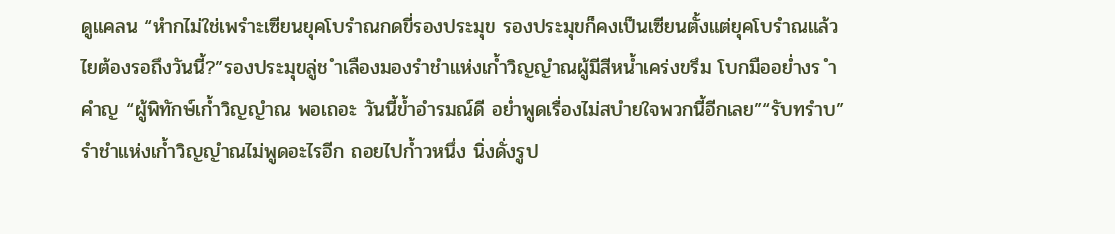ดูแคลน “หำกไม่ใช่เพรำะเซียนยุคโบรำณกดขี่รองประมุข รองประมุขก็คงเป็นเซียนตั้งแต่ยุคโบรำณแล้ว ไยต้องรอถึงวันนี้?”รองประมุขลู่ช ำเลืองมองรำชำแห่งเก้ำวิญญำณผู้มีสีหน้ำเคร่งขรึม โบกมืออย่ำงร ำคำญ “ผู้พิทักษ์เก้ำวิญญำณ พอเถอะ วันนี้ข้ำอำรมณ์ดี อย่ำพูดเรื่องไม่สบำยใจพวกนี้อีกเลย”“รับทรำบ”
รำชำแห่งเก้ำวิญญำณไม่พูดอะไรอีก ถอยไปก้ำวหนึ่ง นิ่งดั่งรูป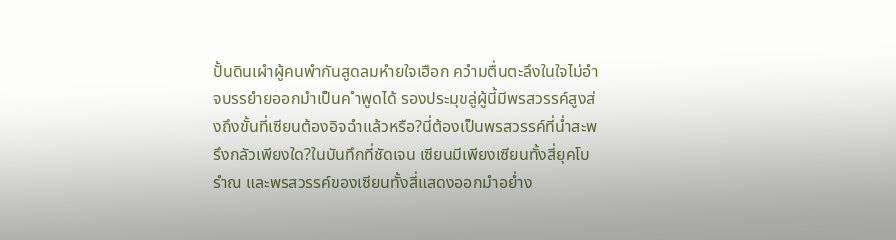ปั้นดินเผำผู้คนพำกันสูดลมหำยใจเฮือก ควำมตื่นตะลึงในใจไม่อำจบรรยำยออกมำเป็นค ำพูดได้ รองประมุขลู่ผู้นี้มีพรสวรรค์สูงส่งถึงขั้นที่เซียนต้องอิจฉำแล้วหรือ?นี่ต้องเป็นพรสวรรค์ที่น่ำสะพรึงกลัวเพียงใด?ในบันทึกที่ชัดเจน เซียนมีเพียงเซียนทั้งสี่ยุคโบรำณ และพรสวรรค์ของเซียนทั้งสี่แสดงออกมำอย่ำง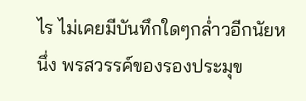ไร ไม่เคยมีบันทึกใดๆกล่ำวอีกนัยหนึ่ง พรสวรรค์ของรองประมุข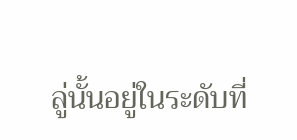ลู่นั้นอยู่ในระดับที่